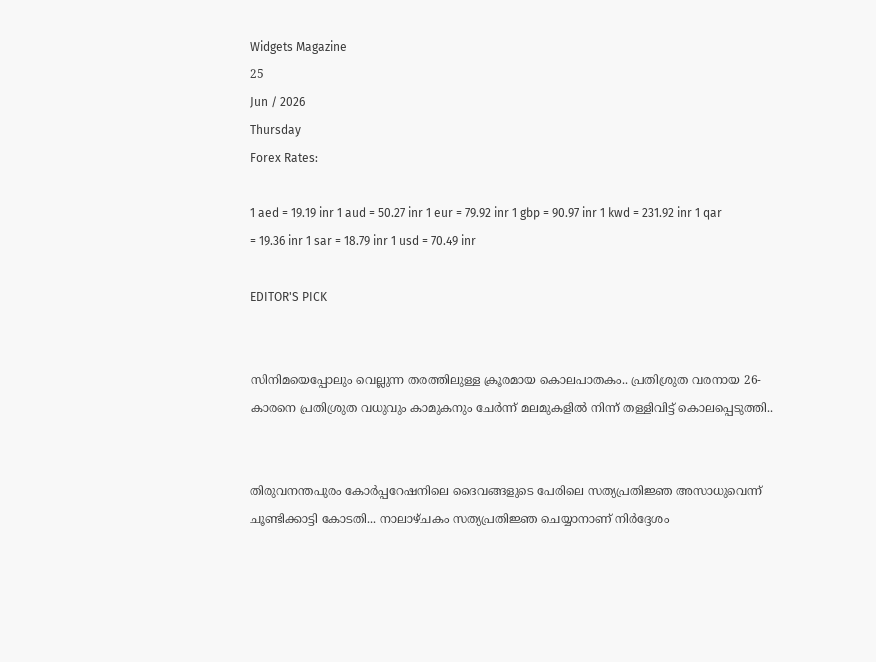Widgets Magazine
25
Jun / 2026
Thursday
Forex Rates:

1 aed = 19.19 inr 1 aud = 50.27 inr 1 eur = 79.92 inr 1 gbp = 90.97 inr 1 kwd = 231.92 inr 1 qar = 19.36 inr 1 sar = 18.79 inr 1 usd = 70.49 inr

EDITOR'S PICK


സിനിമയെപ്പോലും വെല്ലുന്ന തരത്തിലുള്ള ക്രൂരമായ കൊലപാതകം.. പ്രതിശ്രുത വരനായ 26-കാരനെ പ്രതിശ്രുത വധുവും കാമുകനും ചേര്‍ന്ന് മലമുകളില്‍ നിന്ന് തള്ളിവിട്ട് കൊലപ്പെടുത്തി..


തിരുവനന്തപുരം കോര്‍പ്പറേഷനിലെ ദൈവങ്ങളുടെ പേരിലെ സത്യപ്രതിജ്ഞ അസാധുവെന്ന് ചൂണ്ടിക്കാട്ടി കോടതി... നാലാഴ്ചകം സത്യപ്രതിജ്ഞ ചെയ്യാനാണ് നിര്‍ദ്ദേശം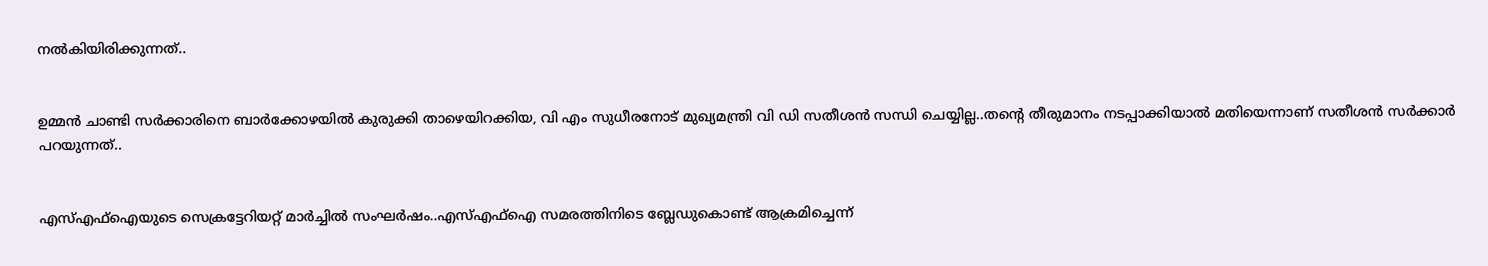നല്‍കിയിരിക്കുന്നത്..


ഉമ്മൻ ചാണ്ടി സർക്കാരിനെ ബാർക്കോഴയിൽ കുരുക്കി താഴെയിറക്കിയ, വി എം സുധീരനോട് മുഖ്യമന്ത്രി വി ഡി സതീശൻ സന്ധി ചെയ്യില്ല..തന്റെ തീരുമാനം നടപ്പാക്കിയാൽ മതിയെന്നാണ് സതീശൻ സർക്കാർ പറയുന്നത്..


എസ്എഫ്ഐയുടെ സെക്രട്ടേറിയറ്റ് മാർച്ചിൽ സംഘർഷം..എസ്എഫ്ഐ സമരത്തിനിടെ ബ്ലേഡുകൊണ്ട് ആക്രമിച്ചെന്ന്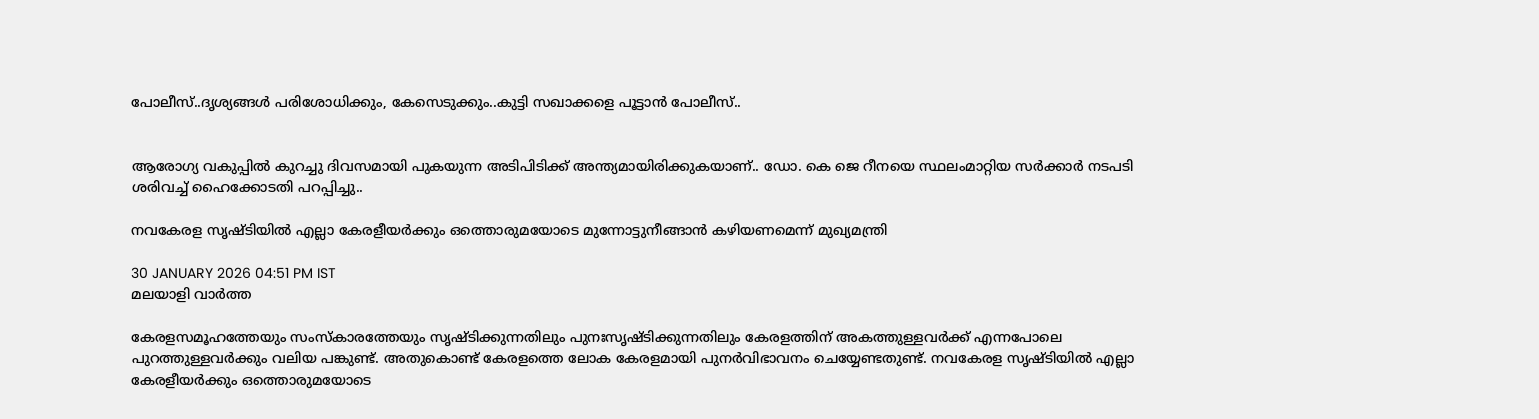പോലീസ്..ദൃശ്യങ്ങൾ പരിശോധിക്കും, കേസെടുക്കും..കുട്ടി സഖാക്കളെ പൂട്ടാൻ പോലീസ്..


ആരോഗ്യ വകുപ്പിൽ കുറച്ചു ദിവസമായി പുകയുന്ന അടിപിടിക്ക് അന്ത്യമായിരിക്കുകയാണ്.. ഡോ. കെ ജെ റീനയെ സ്ഥലംമാറ്റിയ സര്‍ക്കാര്‍ നടപടി ശരിവച്ച് ഹൈക്കോടതി പറപ്പിച്ചു..

നവകേരള സൃഷ്ടിയില്‍ എല്ലാ കേരളീയര്‍ക്കും ഒത്തൊരുമയോടെ മുന്നോട്ടുനീങ്ങാന്‍ കഴിയണമെന്ന് മുഖ്യമന്ത്രി

30 JANUARY 2026 04:51 PM IST
മലയാളി വാര്‍ത്ത

കേരളസമൂഹത്തേയും സംസ്‌കാരത്തേയും സൃഷ്ടിക്കുന്നതിലും പുനഃസൃഷ്ടിക്കുന്നതിലും കേരളത്തിന് അകത്തുള്ളവര്‍ക്ക് എന്നപോലെ പുറത്തുള്ളവര്‍ക്കും വലിയ പങ്കുണ്ട്. അതുകൊണ്ട് കേരളത്തെ ലോക കേരളമായി പുനര്‍വിഭാവനം ചെയ്യേണ്ടതുണ്ട്. നവകേരള സൃഷ്ടിയില്‍ എല്ലാ കേരളീയര്‍ക്കും ഒത്തൊരുമയോടെ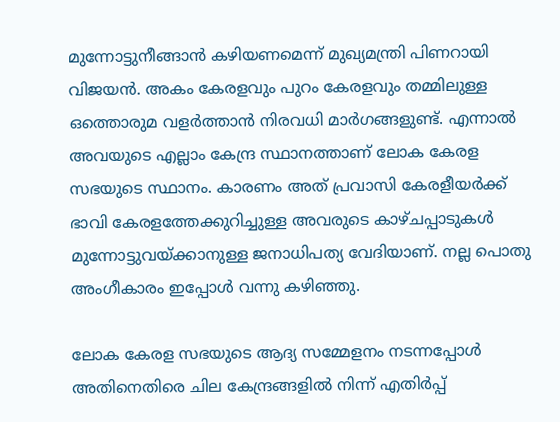മുന്നോട്ടുനീങ്ങാന്‍ കഴിയണമെന്ന് മുഖ്യമന്ത്രി പിണറായി വിജയന്‍. അകം കേരളവും പുറം കേരളവും തമ്മിലുള്ള ഒത്തൊരുമ വളര്‍ത്താന്‍ നിരവധി മാര്‍ഗങ്ങളുണ്ട്. എന്നാല്‍ അവയുടെ എല്ലാം കേന്ദ്ര സ്ഥാനത്താണ് ലോക കേരള സഭയുടെ സ്ഥാനം. കാരണം അത് പ്രവാസി കേരളീയര്‍ക്ക് ഭാവി കേരളത്തേക്കുറിച്ചുള്ള അവരുടെ കാഴ്ചപ്പാടുകള്‍ മുന്നോട്ടുവയ്ക്കാനുള്ള ജനാധിപത്യ വേദിയാണ്. നല്ല പൊതു അംഗീകാരം ഇപ്പോള്‍ വന്നു കഴിഞ്ഞു.

ലോക കേരള സഭയുടെ ആദ്യ സമ്മേളനം നടന്നപ്പോള്‍ അതിനെതിരെ ചില കേന്ദ്രങ്ങളില്‍ നിന്ന് എതിര്‍പ്പ്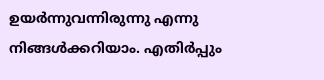ഉയര്‍ന്നുവന്നിരുന്നു എന്നു നിങ്ങള്‍ക്കറിയാം. എതിര്‍പ്പും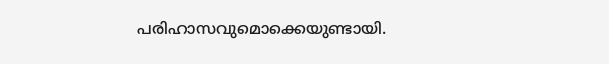പരിഹാസവുമൊക്കെയുണ്ടായി.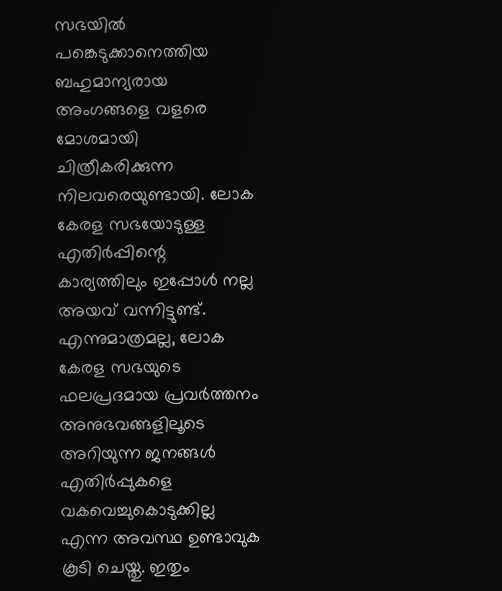സഭയില്‍ പങ്കെടുക്കാനെത്തിയ ബഹുമാന്യരായ അംഗങ്ങളെ വളരെ മോശമായി ചിത്രീകരിക്കുന്ന നിലവരെയുണ്ടായി. ലോക കേരള സഭയോടുള്ള എതിര്‍പ്പിന്റെ കാര്യത്തിലും ഇപ്പോള്‍ നല്ല അയവ് വന്നിട്ടുണ്ട്. എന്നുമാത്രമല്ല, ലോക കേരള സഭയുടെ ഫലപ്രദമായ പ്രവര്‍ത്തനം അനുഭവങ്ങളിലൂടെ അറിയുന്ന ജനങ്ങള്‍ എതിര്‍പ്പുകളെ വകവെച്ചുകൊടുക്കില്ല എന്ന അവസ്ഥ ഉണ്ടാവുക കൂടി ചെയ്തു. ഇതും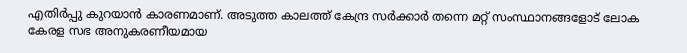എതിര്‍പ്പു കുറയാന്‍ കാരണമാണ്. അടുത്ത കാലത്ത് കേന്ദ്ര സര്‍ക്കാര്‍ തന്നെ മറ്റ് സംസ്ഥാനങ്ങളോട് ലോക കേരള സഭ അനുകരണീയമായ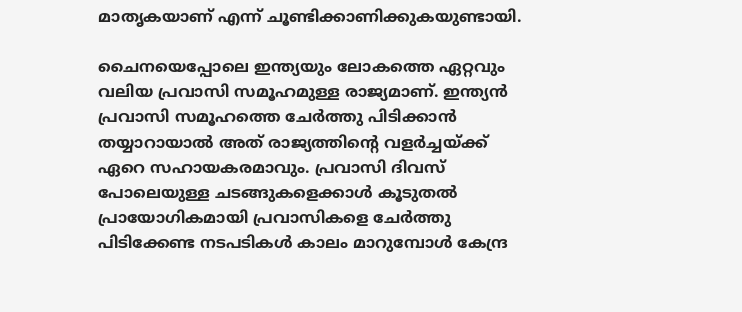മാതൃകയാണ് എന്ന് ചൂണ്ടിക്കാണിക്കുകയുണ്ടായി.

ചൈനയെപ്പോലെ ഇന്ത്യയും ലോകത്തെ ഏറ്റവും വലിയ പ്രവാസി സമൂഹമുള്ള രാജ്യമാണ്. ഇന്ത്യന്‍ പ്രവാസി സമൂഹത്തെ ചേര്‍ത്തു പിടിക്കാന്‍ തയ്യാറായാല്‍ അത് രാജ്യത്തിന്റെ വളര്‍ച്ചയ്ക്ക് ഏറെ സഹായകരമാവും. പ്രവാസി ദിവസ് പോലെയുള്ള ചടങ്ങുകളെക്കാള്‍ കൂടുതല്‍ പ്രായോഗികമായി പ്രവാസികളെ ചേര്‍ത്തു പിടിക്കേണ്ട നടപടികള്‍ കാലം മാറുമ്പോള്‍ കേന്ദ്ര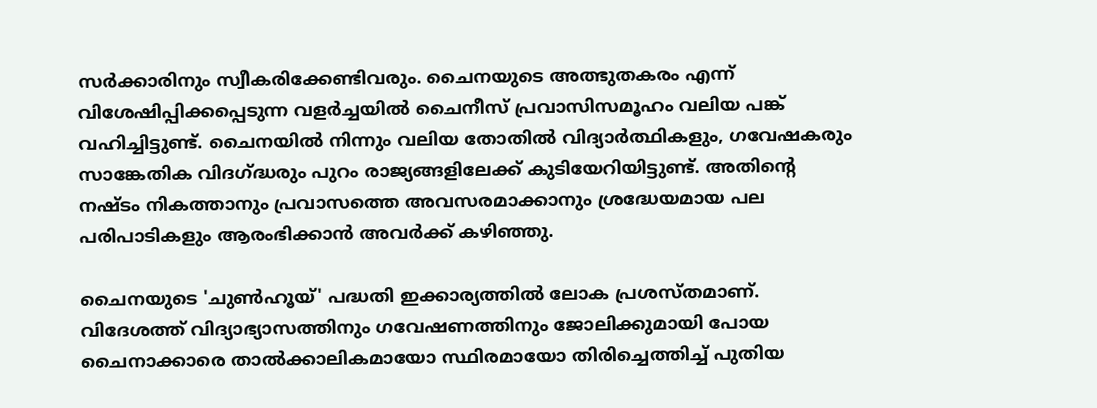സര്‍ക്കാരിനും സ്വീകരിക്കേണ്ടിവരും. ചൈനയുടെ അത്ഭുതകരം എന്ന് വിശേഷിപ്പിക്കപ്പെടുന്ന വളര്‍ച്ചയില്‍ ചൈനീസ് പ്രവാസിസമൂഹം വലിയ പങ്ക് വഹിച്ചിട്ടുണ്ട്. ചൈനയില്‍ നിന്നും വലിയ തോതില്‍ വിദ്യാര്‍ത്ഥികളും, ഗവേഷകരും സാങ്കേതിക വിദഗ്ദ്ധരും പുറം രാജ്യങ്ങളിലേക്ക് കുടിയേറിയിട്ടുണ്ട്. അതിന്റെ നഷ്ടം നികത്താനും പ്രവാസത്തെ അവസരമാക്കാനും ശ്രദ്ധേയമായ പല പരിപാടികളും ആരംഭിക്കാന്‍ അവര്‍ക്ക് കഴിഞ്ഞു.

ചൈനയുടെ 'ചുണ്‍ഹൂയ്' പദ്ധതി ഇക്കാര്യത്തില്‍ ലോക പ്രശസ്തമാണ്. വിദേശത്ത് വിദ്യാഭ്യാസത്തിനും ഗവേഷണത്തിനും ജോലിക്കുമായി പോയ ചൈനാക്കാരെ താല്‍ക്കാലികമായോ സ്ഥിരമായോ തിരിച്ചെത്തിച്ച് പുതിയ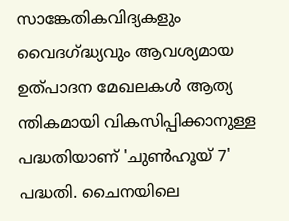സാങ്കേതികവിദ്യകളും വൈദഗ്ദ്ധ്യവും ആവശ്യമായ ഉത്പാദന മേഖലകള്‍ ആത്യ ന്തികമായി വികസിപ്പിക്കാനുള്ള പദ്ധതിയാണ് 'ചുണ്‍ഹൂയ് 7' പദ്ധതി. ചൈനയിലെ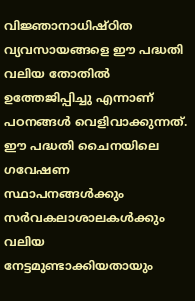വിജ്ഞാനാധിഷ്ഠിത വ്യവസായങ്ങളെ ഈ പദ്ധതി വലിയ തോതില്‍ ഉത്തേജിപ്പിച്ചു എന്നാണ് പഠനങ്ങള്‍ വെളിവാക്കുന്നത്. ഈ പദ്ധതി ചൈനയിലെ ഗവേഷണ സ്ഥാപനങ്ങള്‍ക്കും സര്‍വകലാശാലകള്‍ക്കും വലിയ നേട്ടമുണ്ടാക്കിയതായും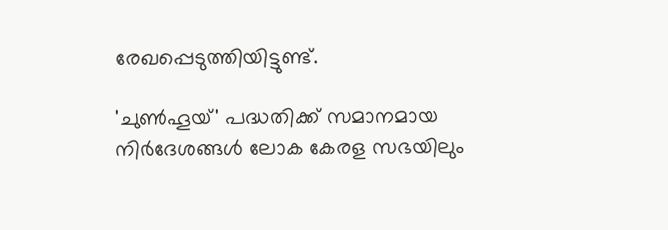രേഖപ്പെടുത്തിയിട്ടുണ്ട്.

'ചുണ്‍ഹൂയ്' പദ്ധതിക്ക് സമാനമായ നിര്‍ദേശങ്ങള്‍ ലോക കേരള സഭയിലും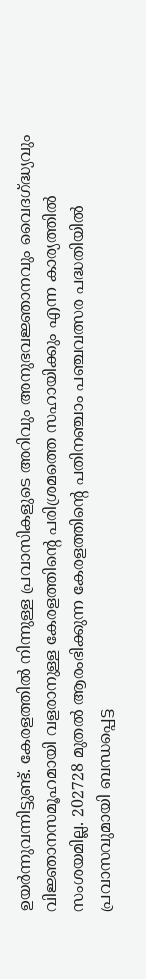ഉയര്‍ന്നുവന്നിട്ടുണ്ട്. കേരളത്തില്‍ നിന്നുള്ള പ്രവാസികളുടെ അറിവും അനുഭവജ്ഞാനവും വൈദഗ്ദ്ധ്യവും വിജ്ഞാനസമൂഹമായി വളരാനുള്ള കേരളത്തിന്റെ പരിശ്രമത്തെ സഹായിക്കും എന്ന കാര്യത്തില്‍ സംശയമില്ല. 202728 മുതല്‍ ആരംഭിക്കുന്ന കേരളത്തിന്റെ പതിനഞ്ചാം പഞ്ചവത്സര പദ്ധതിയില്‍ പ്രവാസവുമായി ബന്ധപ്പെട്ട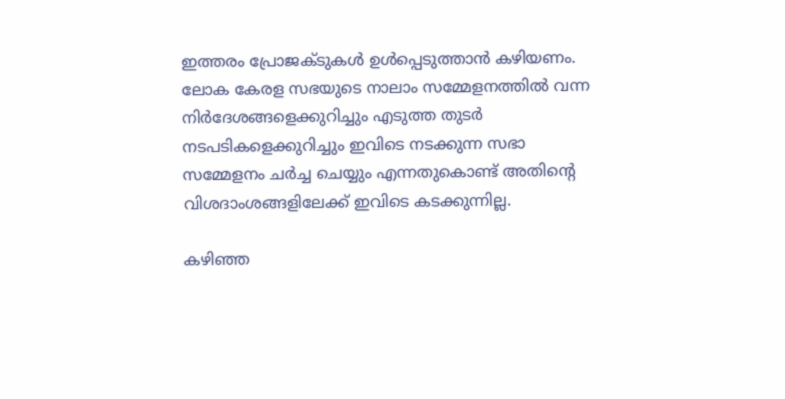ഇത്തരം പ്രോജക്ടുകള്‍ ഉള്‍പ്പെടുത്താന്‍ കഴിയണം. ലോക കേരള സഭയുടെ നാലാം സമ്മേളനത്തില്‍ വന്ന നിര്‍ദേശങ്ങളെക്കുറിച്ചും എടുത്ത തുടര്‍ നടപടികളെക്കുറിച്ചും ഇവിടെ നടക്കുന്ന സഭാ സമ്മേളനം ചര്‍ച്ച ചെയ്യും എന്നതുകൊണ്ട് അതിന്റെ വിശദാംശങ്ങളിലേക്ക് ഇവിടെ കടക്കുന്നില്ല.

കഴിഞ്ഞ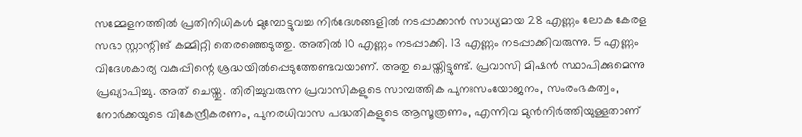സമ്മേളനത്തില്‍ പ്രതിനിധികള്‍ മുമ്പോട്ടുവച്ച നിര്‍ദേശങ്ങളില്‍ നടപ്പാക്കാന്‍ സാധ്യമായ 28 എണ്ണം ലോക കേരള സഭാ സ്റ്റാന്റിങ് കമ്മിറ്റി തെരഞ്ഞെടുത്തു. അതില്‍ 10 എണ്ണം നടപ്പാക്കി. 13 എണ്ണം നടപ്പാക്കിവരുന്നു. 5 എണ്ണം വിദേശകാര്യ വകുപ്പിന്റെ ശ്രദ്ധയില്‍പ്പെടുത്തേണ്ടവയാണ്. അതു ചെയ്തിട്ടുണ്ട്. പ്രവാസി മിഷന്‍ സ്ഥാപിക്കുമെന്നു പ്രഖ്യാപിച്ചു. അത് ചെയ്തു. തിരിച്ചുവരുന്ന പ്രവാസികളുടെ സാമ്പത്തിക പുനഃസംയോജനം, സംരംഭകത്വം, നോര്‍ക്കയുടെ വികേന്ദ്രീകരണം, പുനരധിവാസ പദ്ധതികളുടെ ആസൂത്രണം, എന്നിവ മുന്‍നിര്‍ത്തിയുള്ളതാണ്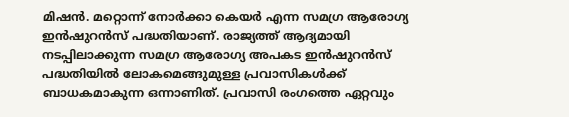മിഷന്‍. മറ്റൊന്ന് നോര്‍ക്കാ കെയര്‍ എന്ന സമഗ്ര ആരോഗ്യ ഇന്‍ഷുറന്‍സ് പദ്ധതിയാണ്. രാജ്യത്ത് ആദ്യമായി നടപ്പിലാക്കുന്ന സമഗ്ര ആരോഗ്യ അപകട ഇന്‍ഷുറന്‍സ് പദ്ധതിയില്‍ ലോകമെങ്ങുമുള്ള പ്രവാസികള്‍ക്ക് ബാധകമാകുന്ന ഒന്നാണിത്. പ്രവാസി രംഗത്തെ ഏറ്റവും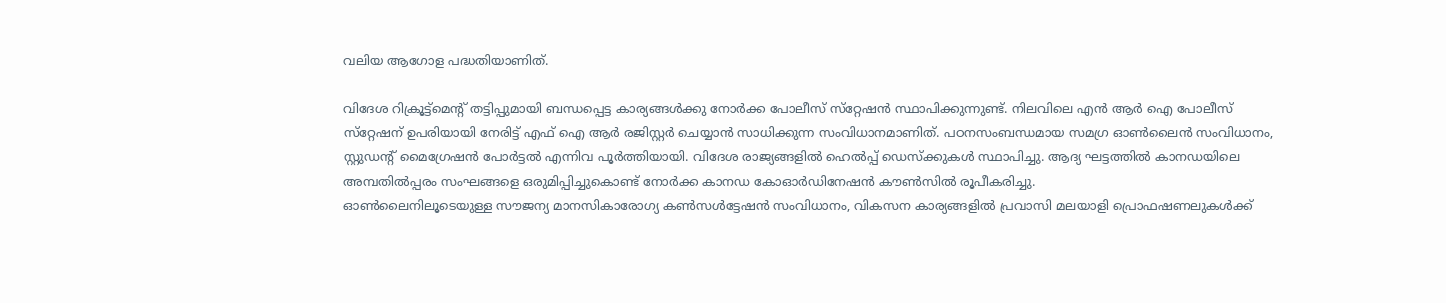വലിയ ആഗോള പദ്ധതിയാണിത്.

വിദേശ റിക്രൂട്ട്‌മെന്റ് തട്ടിപ്പുമായി ബന്ധപ്പെട്ട കാര്യങ്ങള്‍ക്കു നോര്‍ക്ക പോലീസ് സ്‌റ്റേഷന്‍ സ്ഥാപിക്കുന്നുണ്ട്. നിലവിലെ എന്‍ ആര്‍ ഐ പോലീസ് സ്‌റ്റേഷന് ഉപരിയായി നേരിട്ട് എഫ് ഐ ആര്‍ രജിസ്റ്റര്‍ ചെയ്യാന്‍ സാധിക്കുന്ന സംവിധാനമാണിത്. പഠനസംബന്ധമായ സമഗ്ര ഓണ്‍ലൈന്‍ സംവിധാനം, സ്റ്റുഡന്റ് മൈഗ്രേഷന്‍ പോര്‍ട്ടല്‍ എന്നിവ പൂര്‍ത്തിയായി. വിദേശ രാജ്യങ്ങളില്‍ ഹെല്‍പ്പ് ഡെസ്‌ക്കുകള്‍ സ്ഥാപിച്ചു. ആദ്യ ഘട്ടത്തില്‍ കാനഡയിലെ അമ്പതില്‍പ്പരം സംഘങ്ങളെ ഒരുമിപ്പിച്ചുകൊണ്ട് നോര്‍ക്ക കാനഡ കോഓര്‍ഡിനേഷന്‍ കൗണ്‍സില്‍ രൂപീകരിച്ചു.
ഓണ്‍ലൈനിലൂടെയുള്ള സൗജന്യ മാനസികാരോഗ്യ കണ്‍സള്‍ട്ടേഷന്‍ സംവിധാനം, വികസന കാര്യങ്ങളില്‍ പ്രവാസി മലയാളി പ്രൊഫഷണലുകള്‍ക്ക്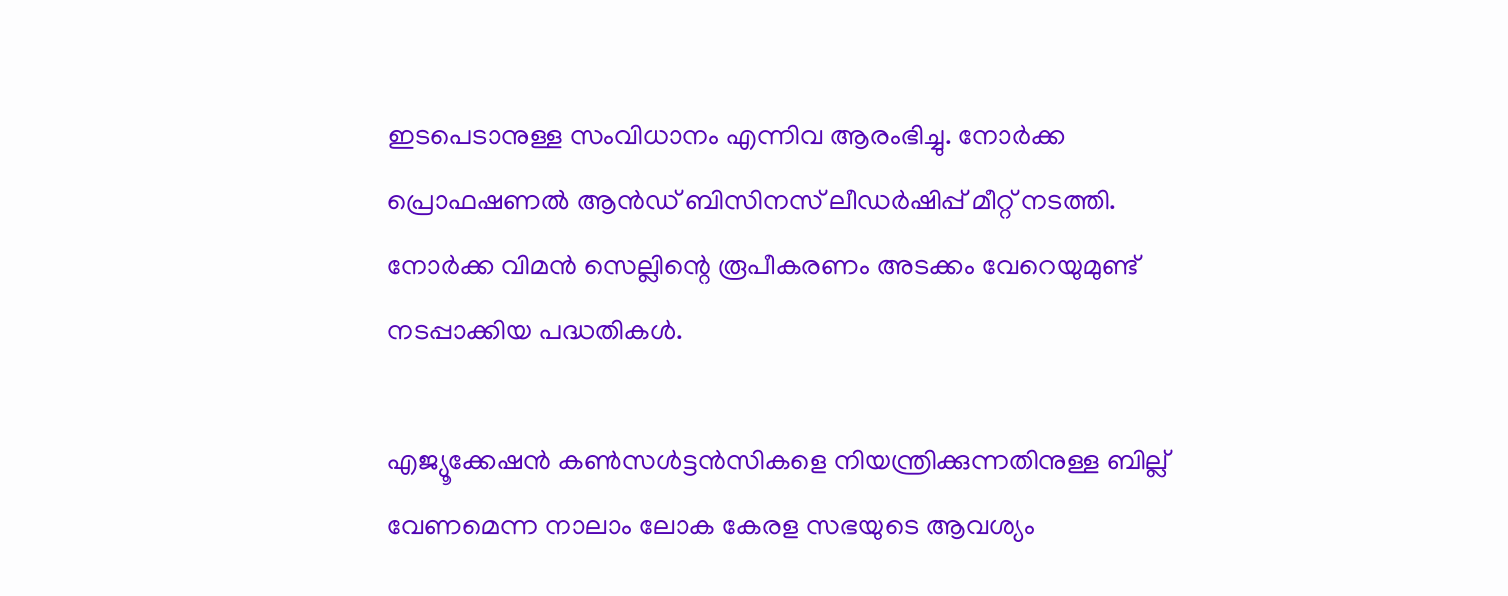ഇടപെടാനുള്ള സംവിധാനം എന്നിവ ആരംഭിച്ചു. നോര്‍ക്ക പ്രൊഫഷണല്‍ ആന്‍ഡ് ബിസിനസ് ലീഡര്‍ഷിപ്പ് മീറ്റ് നടത്തി. നോര്‍ക്ക വിമന്‍ സെല്ലിന്റെ രൂപീകരണം അടക്കം വേറെയുമുണ്ട് നടപ്പാക്കിയ പദ്ധതികള്‍.

എജ്യൂക്കേഷന്‍ കണ്‍സള്‍ട്ടന്‍സികളെ നിയന്ത്രിക്കുന്നതിനുള്ള ബില്ല് വേണമെന്ന നാലാം ലോക കേരള സഭയുടെ ആവശ്യം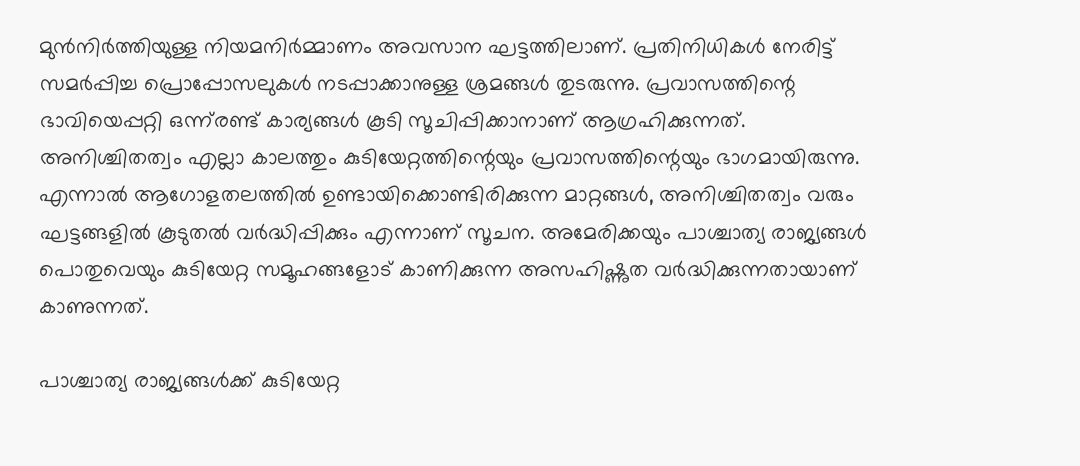മുന്‍നിര്‍ത്തിയുള്ള നിയമനിര്‍മ്മാണം അവസാന ഘട്ടത്തിലാണ്. പ്രതിനിധികള്‍ നേരിട്ട് സമര്‍പ്പിച്ച പ്രൊപ്പോസലുകള്‍ നടപ്പാക്കാനുള്ള ശ്രമങ്ങള്‍ തുടരുന്നു. പ്രവാസത്തിന്റെ ഭാവിയെപ്പറ്റി ഒന്ന്‌രണ്ട് കാര്യങ്ങള്‍ കൂടി സൂചിപ്പിക്കാനാണ് ആഗ്രഹിക്കുന്നത്. അനിശ്ചിതത്വം എല്ലാ കാലത്തും കുടിയേറ്റത്തിന്റെയും പ്രവാസത്തിന്റെയും ഭാഗമായിരുന്നു. എന്നാല്‍ ആഗോളതലത്തില്‍ ഉണ്ടായിക്കൊണ്ടിരിക്കുന്ന മാറ്റങ്ങള്‍, അനിശ്ചിതത്വം വരും ഘട്ടങ്ങളില്‍ കൂടുതല്‍ വര്‍ദ്ധിപ്പിക്കും എന്നാണ് സൂചന. അമേരിക്കയും പാശ്ചാത്യ രാജ്യങ്ങള്‍ പൊതുവെയും കുടിയേറ്റ സമൂഹങ്ങളോട് കാണിക്കുന്ന അസഹിഷ്ണുത വര്‍ദ്ധിക്കുന്നതായാണ് കാണുന്നത്.

പാശ്ചാത്യ രാജ്യങ്ങള്‍ക്ക് കുടിയേറ്റ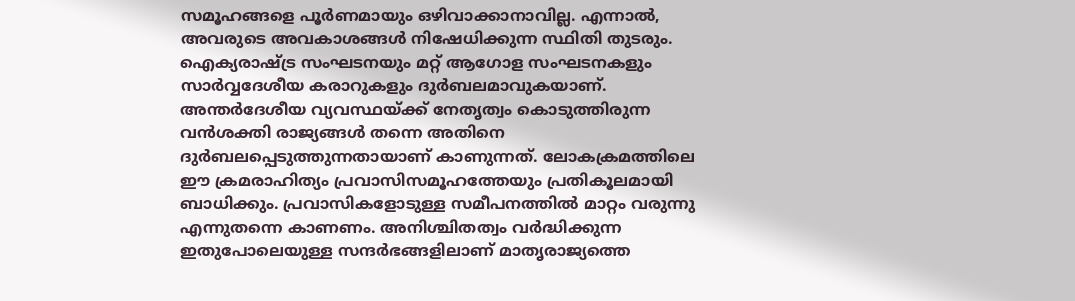സമൂഹങ്ങളെ പൂര്‍ണമായും ഒഴിവാക്കാനാവില്ല. എന്നാല്‍, അവരുടെ അവകാശങ്ങള്‍ നിഷേധിക്കുന്ന സ്ഥിതി തുടരും. ഐക്യരാഷ്ട്ര സംഘടനയും മറ്റ് ആഗോള സംഘടനകളും സാര്‍വ്വദേശീയ കരാറുകളും ദുര്‍ബലമാവുകയാണ്. അന്തര്‍ദേശീയ വ്യവസ്ഥയ്ക്ക് നേതൃത്വം കൊടുത്തിരുന്ന വന്‍ശക്തി രാജ്യങ്ങള്‍ തന്നെ അതിനെ ദുര്‍ബലപ്പെടുത്തുന്നതായാണ് കാണുന്നത്. ലോകക്രമത്തിലെ ഈ ക്രമരാഹിത്യം പ്രവാസിസമൂഹത്തേയും പ്രതികൂലമായി ബാധിക്കും. പ്രവാസികളോടുള്ള സമീപനത്തില്‍ മാറ്റം വരുന്നു എന്നുതന്നെ കാണണം. അനിശ്ചിതത്വം വര്‍ദ്ധിക്കുന്ന ഇതുപോലെയുള്ള സന്ദര്‍ഭങ്ങളിലാണ് മാതൃരാജ്യത്തെ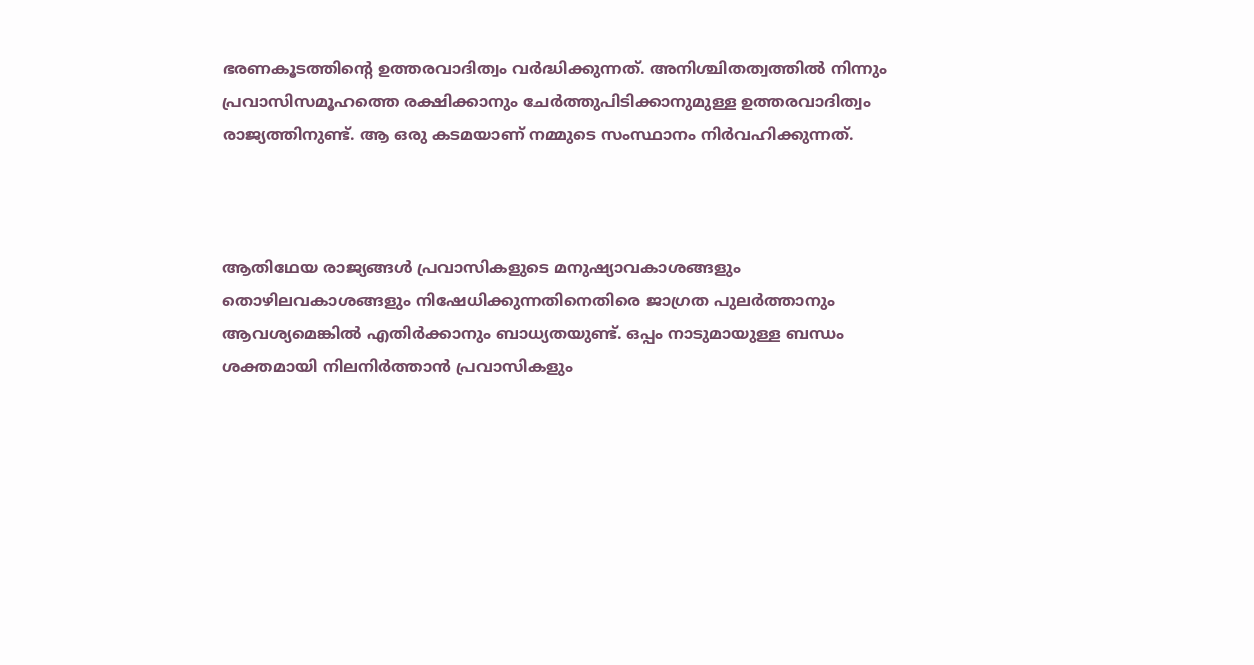ഭരണകൂടത്തിന്റെ ഉത്തരവാദിത്വം വര്‍ദ്ധിക്കുന്നത്. അനിശ്ചിതത്വത്തില്‍ നിന്നും പ്രവാസിസമൂഹത്തെ രക്ഷിക്കാനും ചേര്‍ത്തുപിടിക്കാനുമുള്ള ഉത്തരവാദിത്വം രാജ്യത്തിനുണ്ട്. ആ ഒരു കടമയാണ് നമ്മുടെ സംസ്ഥാനം നിര്‍വഹിക്കുന്നത്.



ആതിഥേയ രാജ്യങ്ങള്‍ പ്രവാസികളുടെ മനുഷ്യാവകാശങ്ങളും തൊഴിലവകാശങ്ങളും നിഷേധിക്കുന്നതിനെതിരെ ജാഗ്രത പുലര്‍ത്താനും ആവശ്യമെങ്കില്‍ എതിര്‍ക്കാനും ബാധ്യതയുണ്ട്. ഒപ്പം നാടുമായുള്ള ബന്ധം ശക്തമായി നിലനിര്‍ത്താന്‍ പ്രവാസികളും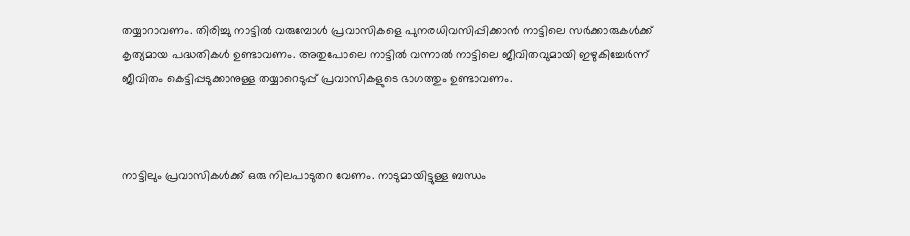തയ്യാറാവണം. തിരിച്ചു നാട്ടില്‍ വരുമ്പോള്‍ പ്രവാസികളെ പുനരധിവസിപ്പിക്കാന്‍ നാട്ടിലെ സര്‍ക്കാരുകള്‍ക്ക് കൃത്യമായ പദ്ധതികള്‍ ഉണ്ടാവണം. അതുപോലെ നാട്ടില്‍ വന്നാല്‍ നാട്ടിലെ ജീവിതവുമായി ഇഴുകിച്ചേര്‍ന്ന് ജീവിതം കെട്ടിപ്പടുക്കാനുള്ള തയ്യാറെടുപ്പ് പ്രവാസികളുടെ ഭാഗത്തും ഉണ്ടാവണം.



നാട്ടിലും പ്രവാസികള്‍ക്ക് ഒരു നിലപാടുതറ വേണം. നാടുമായിട്ടുള്ള ബന്ധം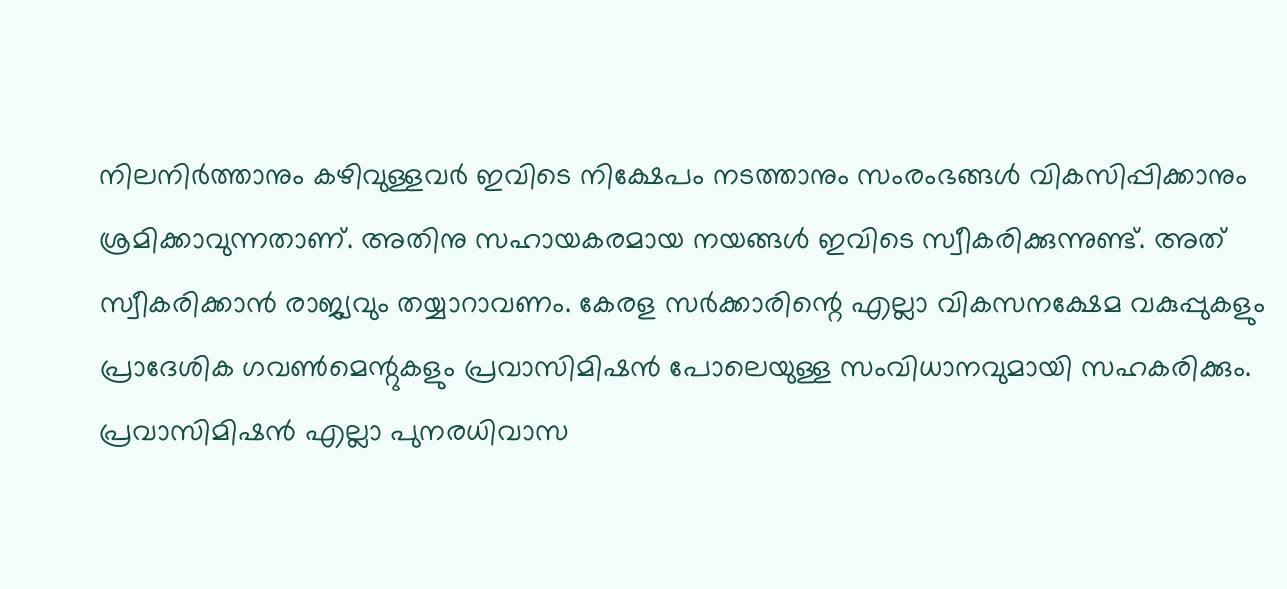നിലനിര്‍ത്താനും കഴിവുള്ളവര്‍ ഇവിടെ നിക്ഷേപം നടത്താനും സംരംഭങ്ങള്‍ വികസിപ്പിക്കാനും ശ്രമിക്കാവുന്നതാണ്. അതിനു സഹായകരമായ നയങ്ങള്‍ ഇവിടെ സ്വീകരിക്കുന്നുണ്ട്. അത് സ്വീകരിക്കാന്‍ രാജ്യവും തയ്യാറാവണം. കേരള സര്‍ക്കാരിന്റെ എല്ലാ വികസനക്ഷേമ വകുപ്പുകളും പ്രാദേശിക ഗവണ്‍മെന്റുകളും പ്രവാസിമിഷന്‍ പോലെയുള്ള സംവിധാനവുമായി സഹകരിക്കും. പ്രവാസിമിഷന്‍ എല്ലാ പുനരധിവാസ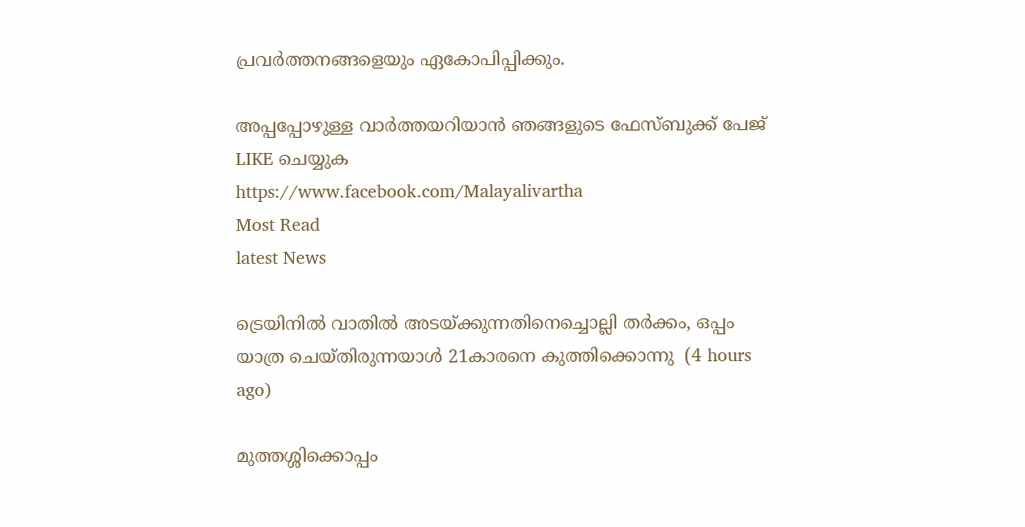പ്രവര്‍ത്തനങ്ങളെയും ഏകോപിപ്പിക്കും.

അപ്പപ്പോഴുള്ള വാര്‍ത്തയറിയാന്‍ ഞങ്ങളുടെ ഫേസ്‌ബുക്ക്‌ പേജ് LIKE ചെയ്യുക
https://www.facebook.com/Malayalivartha
Most Read
latest News

ട്രെയിനില്‍ വാതില്‍ അടയ്ക്കുന്നതിനെച്ചൊല്ലി തര്‍ക്കം, ഒപ്പം യാത്ര ചെയ്തിരുന്നയാള്‍ 21കാരനെ കുത്തിക്കൊന്നു  (4 hours ago)

മുത്തശ്ശിക്കൊപ്പം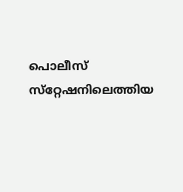പൊലീസ് സ്‌റ്റേഷനിലെത്തിയ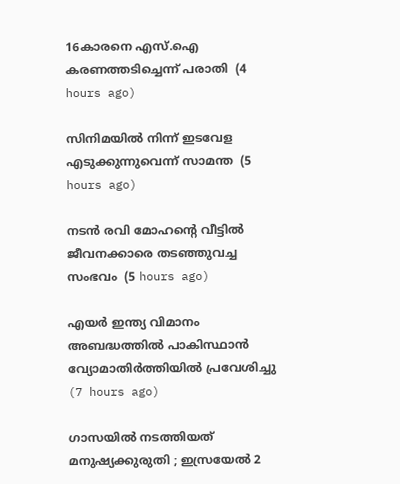16കാരനെ എസ്.ഐ കരണത്തടിച്ചെന്ന് പരാതി  (4 hours ago)

സിനിമയില്‍ നിന്ന് ഇടവേള എടുക്കുന്നുവെന്ന് സാമന്ത  (5 hours ago)

നടന്‍ രവി മോഹന്റെ വീട്ടില്‍ ജീവനക്കാരെ തടഞ്ഞുവച്ച സംഭവം  (5 hours ago)

എയര്‍ ഇന്ത്യ വിമാനം അബദ്ധത്തില്‍ പാകിസ്ഥാന്‍ വ്യോമാതിര്‍ത്തിയില്‍ പ്രവേശിച്ചു  (7 hours ago)

ഗാസയില്‍ നടത്തിയത് മനുഷ്യക്കുരുതി ; ഇസ്രയേല്‍ 2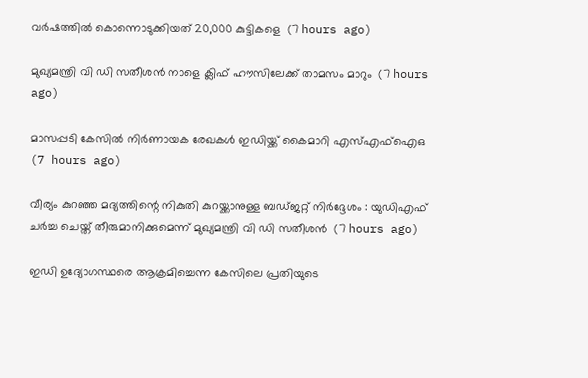വര്‍ഷത്തില്‍ കൊന്നൊടുക്കിയത് 20,000 കുട്ടികളെ  (7 hours ago)

മുഖ്യമന്ത്രി വി ഡി സതീശന്‍ നാളെ ക്ലിഫ് ഹൗസിലേക്ക് താമസം മാറും  (7 hours ago)

മാസപ്പടി കേസില്‍ നിര്‍ണായക രേഖകള്‍ ഇഡിയ്ക്ക് കൈമാറി എസ്എഫ്‌ഐഒ  (7 hours ago)

വീര്യം കുറഞ്ഞ മദ്യത്തിന്റെ നികുതി കുറയ്ക്കാനുള്ള ബഡ്ജറ്റ് നിര്‍ദ്ദേശം : യുഡിഎഫ് ചര്‍ച്ച ചെയ്ത് തീരുമാനിക്കുമെന്ന് മുഖ്യമന്ത്രി വി ഡി സതീശന്‍  (7 hours ago)

ഇഡി ഉദ്യോഗസ്ഥരെ ആക്രമിച്ചെന്ന കേസിലെ പ്രതിയുടെ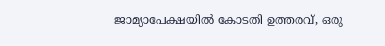ജാമ്യാപേക്ഷയിൽ കോടതി ഉത്തരവ്, ഒരു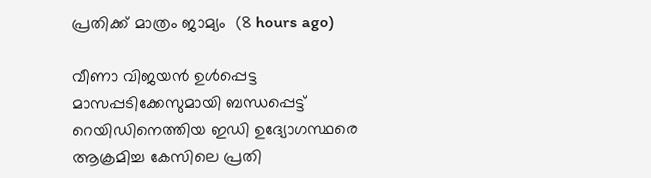പ്രതിക്ക് മാത്രം ജാമ്യം  (8 hours ago)

വീണാ വിജയൻ ഉൾപ്പെട്ട മാസപ്പടിക്കേസുമായി ബന്ധപ്പെട്ട് റെയിഡിനെത്തിയ ഇഡി ഉദ്യോഗസ്ഥരെ ആക്രമിച്ച കേസിലെ പ്രതി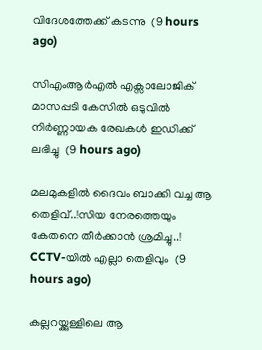വിദേശത്തേക്ക് കടന്നു  (9 hours ago)

സിഎംആർഎൽ എക്സാലോജിക് മാസപ്പടി കേസില്‍ ഒടുവിൽ നിർണ്ണായക രേഖകൾ ഇഡിക്ക് ലഭിച്ചു  (9 hours ago)

മലമുകളിൽ ദൈവം ബാക്കി വച്ച ആ തെളിവ്..!സിയ നേരത്തെയും കേതനെ തീർക്കാൻ ശ്രമിച്ചു..! CCTV-യിൽ എല്ലാ തെളിവും  (9 hours ago)

കല്ലറയ്ക്കുള്ളിലെ ആ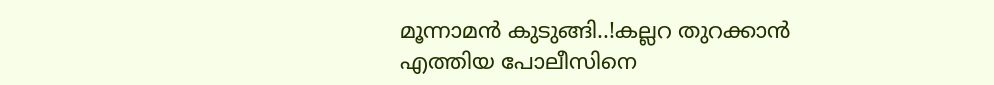മൂന്നാമന്‍ കുടുങ്ങി..!കല്ലറ തുറക്കാൻ എത്തിയ പോലീസിനെ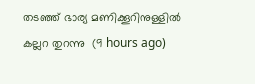തടഞ്ഞ് ഭാര്യ മണിക്കൂറിനുള്ളിൽ കല്ലറ തുറന്നു  (9 hours ago)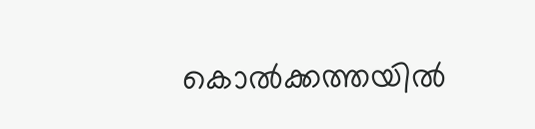കൊല്‍ക്കത്തയില്‍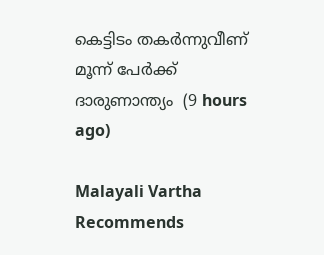കെട്ടിടം തകര്‍ന്നുവീണ് മൂന്ന് പേര്‍ക്ക് ദാരുണാന്ത്യം  (9 hours ago)

Malayali Vartha Recommends